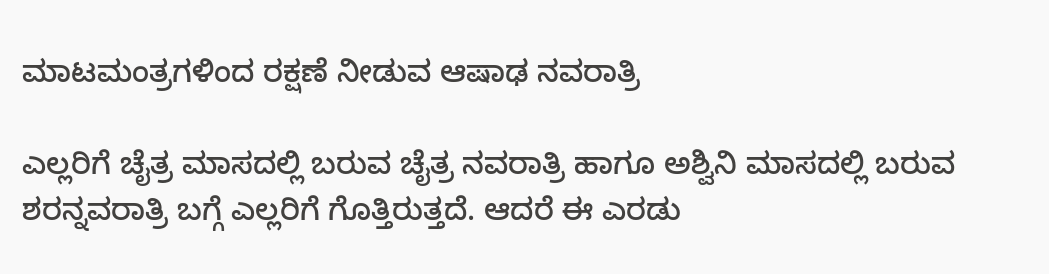ಮಾಟಮಂತ್ರಗಳಿಂದ ರಕ್ಷಣೆ ನೀಡುವ ಆಷಾಢ ನವರಾತ್ರಿ

ಎಲ್ಲರಿಗೆ ಚೈತ್ರ ಮಾಸದಲ್ಲಿ ಬರುವ ಚೈತ್ರ ನವರಾತ್ರಿ ಹಾಗೂ ಅಶ್ವಿನಿ ಮಾಸದಲ್ಲಿ ಬರುವ ಶರನ್ನವರಾತ್ರಿ ಬಗ್ಗೆ ಎಲ್ಲರಿಗೆ ಗೊತ್ತಿರುತ್ತದೆ. ಆದರೆ ಈ ಎರಡು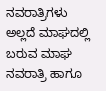ನವರಾತ್ರಿಗಳು ಅಲ್ಲದೆ ಮಾಘದಲ್ಲಿ ಬರುವ ಮಾಘ ನವರಾತ್ರಿ ಹಾಗೂ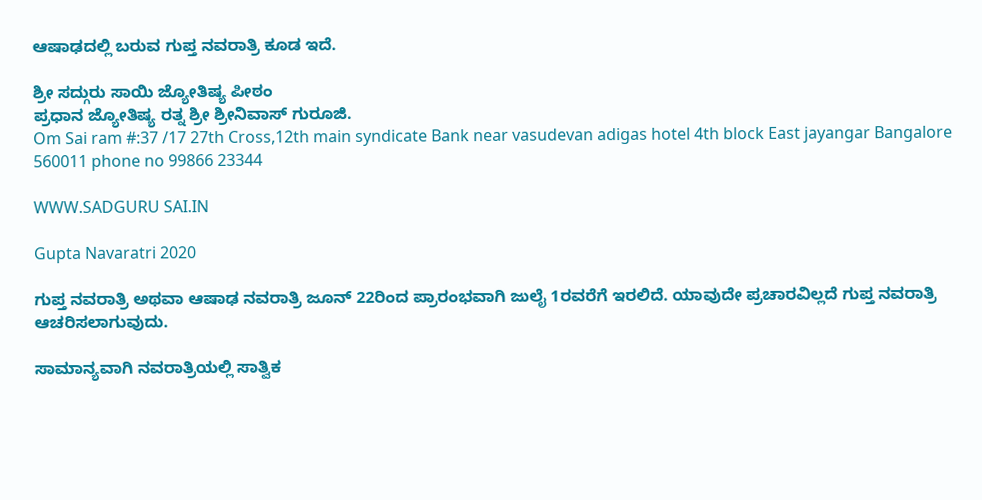ಆಷಾಢದಲ್ಲಿ ಬರುವ ಗುಪ್ತ ನವರಾತ್ರಿ ಕೂಡ ಇದೆ.

ಶ್ರೀ ಸದ್ಗುರು ಸಾಯಿ ಜ್ಯೋತಿಷ್ಯ ಪೀಠಂ
ಪ್ರಧಾನ ಜ್ಯೋತಿಷ್ಯ ರತ್ನ ಶ್ರೀ ಶ್ರೀನಿವಾಸ್ ಗುರೂಜಿ.
Om Sai ram #:37 /17 27th Cross,12th main syndicate Bank near vasudevan adigas hotel 4th block East jayangar Bangalore 560011 phone no 99866 23344

WWW.SADGURU SAI.IN

Gupta Navaratri 2020

ಗುಪ್ತ ನವರಾತ್ರಿ ಅಥವಾ ಆಷಾಢ ನವರಾತ್ರಿ ಜೂನ್ 22ರಿಂದ ಪ್ರಾರಂಭವಾಗಿ ಜುಲೈ 1ರವರೆಗೆ ಇರಲಿದೆ. ಯಾವುದೇ ಪ್ರಚಾರವಿಲ್ಲದೆ ಗುಪ್ತ ನವರಾತ್ರಿ ಆಚರಿಸಲಾಗುವುದು.

ಸಾಮಾನ್ಯವಾಗಿ ನವರಾತ್ರಿಯಲ್ಲಿ ಸಾತ್ವಿಕ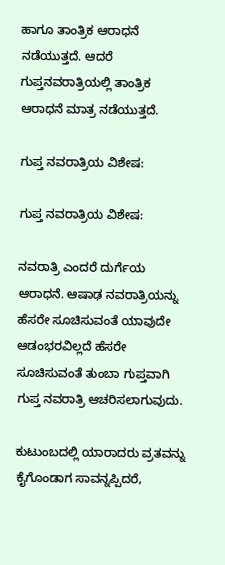ಹಾಗೂ ತಾಂತ್ರಿಕ ಆರಾಧನೆ ನಡೆಯುತ್ತದೆ. ಆದರೆ ಗುಪ್ತನವರಾತ್ರಿಯಲ್ಲಿ ತಾಂತ್ರಿಕ ಆರಾಧನೆ ಮಾತ್ರ ನಡೆಯುತ್ತದೆ.

ಗುಪ್ತ ನವರಾತ್ರಿಯ ವಿಶೇಷ:

ಗುಪ್ತ ನವರಾತ್ರಿಯ ವಿಶೇಷ:

ನವರಾತ್ರಿ ಎಂದರೆ ದುರ್ಗೆಯ ಆರಾಧನೆ. ಆಷಾಢ ನವರಾತ್ರಿಯನ್ನು ಹೆಸರೇ ಸೂಚಿಸುವಂತೆ ಯಾವುದೇ ಆಡಂಭರವಿಲ್ಲದೆ ಹೆಸರೇ ಸೂಚಿಸುವಂತೆ ತುಂಬಾ ಗುಪ್ತವಾಗಿ ಗುಪ್ತ ನವರಾತ್ರಿ ಆಚರಿಸಲಾಗುವುದು.

ಕುಟುಂಬದಲ್ಲಿ ಯಾರಾದರು ವ್ರತವನ್ನು ಕೈಗೊಂಡಾಗ ಸಾವನ್ನಪ್ಪಿದರೆ,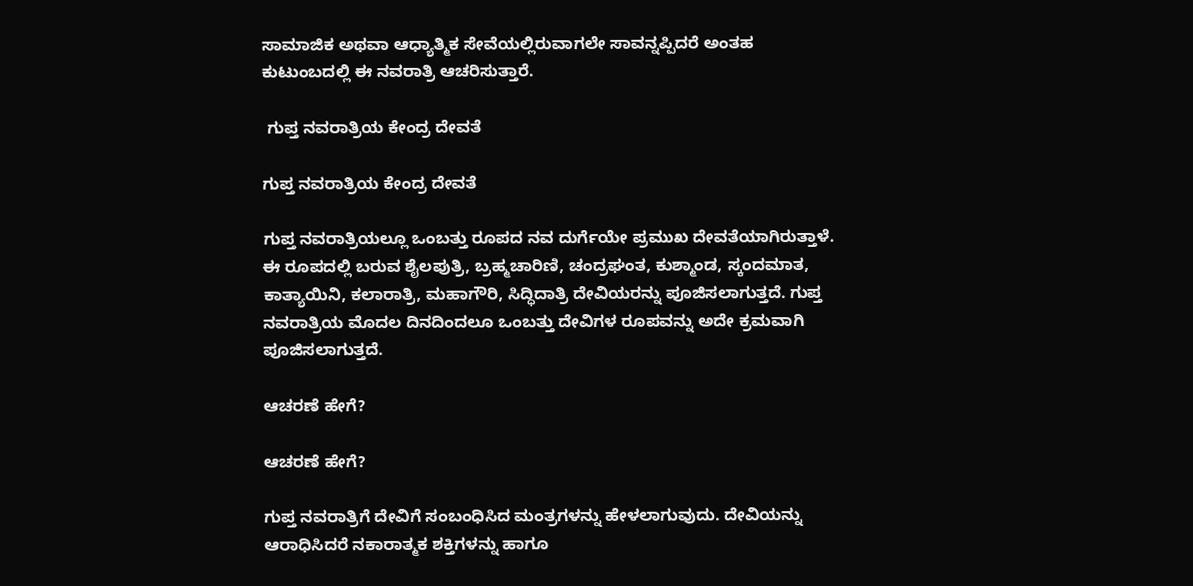ಸಾಮಾಜಿಕ ಅಥವಾ ಆಧ್ಯಾತ್ಮಿಕ ಸೇವೆಯಲ್ಲಿರುವಾಗಲೇ ಸಾವನ್ನಪ್ಪಿದರೆ ಅಂತಹ ಕುಟುಂಬದಲ್ಲಿ ಈ ನವರಾತ್ರಿ ಆಚರಿಸುತ್ತಾರೆ.

 ಗುಪ್ತ ನವರಾತ್ರಿಯ ಕೇಂದ್ರ ದೇವತೆ

ಗುಪ್ತ ನವರಾತ್ರಿಯ ಕೇಂದ್ರ ದೇವತೆ

ಗುಪ್ತ ನವರಾತ್ರಿಯಲ್ಲೂ ಒಂಬತ್ತು ರೂಪದ ನವ ದುರ್ಗೆಯೇ ಪ್ರಮುಖ ದೇವತೆಯಾಗಿರುತ್ತಾಳೆ. ಈ ರೂಪದಲ್ಲಿ ಬರುವ ಶೈಲಪುತ್ರಿ, ಬ್ರಹ್ಮಚಾರಿಣಿ, ಚಂದ್ರಘಂತ, ಕುಶ್ಮಾಂಡ, ಸ್ಕಂದಮಾತ, ಕಾತ್ಯಾಯಿನಿ, ಕಲಾರಾತ್ರಿ, ಮಹಾಗೌರಿ, ಸಿದ್ಧಿದಾತ್ರಿ ದೇವಿಯರನ್ನು ಪೂಜಿಸಲಾಗುತ್ತದೆ. ಗುಪ್ತ ನವರಾತ್ರಿಯ ಮೊದಲ ದಿನದಿಂದಲೂ ಒಂಬತ್ತು ದೇವಿಗಳ ರೂಪವನ್ನು ಅದೇ ಕ್ರಮವಾಗಿ ಪೂಜಿಸಲಾಗುತ್ತದೆ.

ಆಚರಣೆ ಹೇಗೆ?

ಆಚರಣೆ ಹೇಗೆ?

ಗುಪ್ತ ನವರಾತ್ರಿಗೆ ದೇವಿಗೆ ಸಂಬಂಧಿಸಿದ ಮಂತ್ರಗಳನ್ನು ಹೇಳಲಾಗುವುದು. ದೇವಿಯನ್ನು ಆರಾಧಿಸಿದರೆ ನಕಾರಾತ್ಮಕ ಶಕ್ತಿಗಳನ್ನು ಹಾಗೂ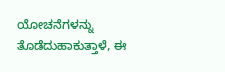ಯೋಚನೆಗಳನ್ನು ತೊಡೆದುಹಾಕುತ್ತಾಳೆ, ಈ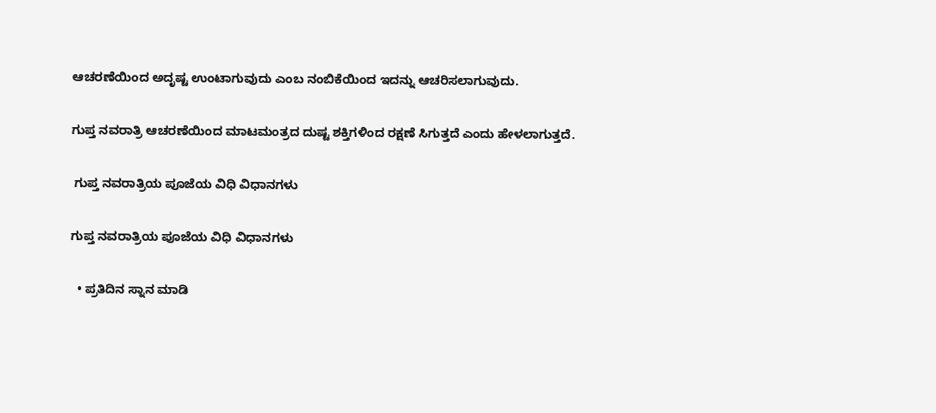ಆಚರಣೆಯಿಂದ ಅದೃಷ್ಟ ಉಂಟಾಗುವುದು ಎಂಬ ನಂಬಿಕೆಯಿಂದ ಇದನ್ನು ಆಚರಿಸಲಾಗುವುದು.

ಗುಪ್ತ ನವರಾತ್ರಿ ಆಚರಣೆಯಿಂದ ಮಾಟಮಂತ್ರದ ದುಷ್ಟ ಶಕ್ತಿಗಳಿಂದ ರಕ್ಷಣೆ ಸಿಗುತ್ತದೆ ಎಂದು ಹೇಳಲಾಗುತ್ತದೆ.

 ಗುಪ್ತ ನವರಾತ್ರಿಯ ಪೂಜೆಯ ವಿಧಿ ವಿಧಾನಗಳು

ಗುಪ್ತ ನವರಾತ್ರಿಯ ಪೂಜೆಯ ವಿಧಿ ವಿಧಾನಗಳು

  • ಪ್ರತಿದಿನ ಸ್ನಾನ ಮಾಡಿ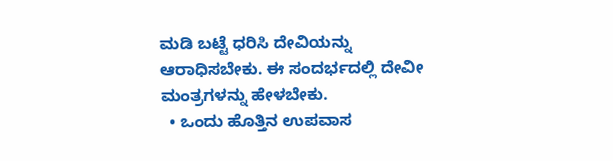ಮಡಿ ಬಟ್ಟೆ ಧರಿಸಿ ದೇವಿಯನ್ನು ಆರಾಧಿಸಬೇಕು. ಈ ಸಂದರ್ಭದಲ್ಲಿ ದೇವೀ ಮಂತ್ರಗಳನ್ನು ಹೇಳಬೇಕು.
  • ಒಂದು ಹೊತ್ತಿನ ಉಪವಾಸ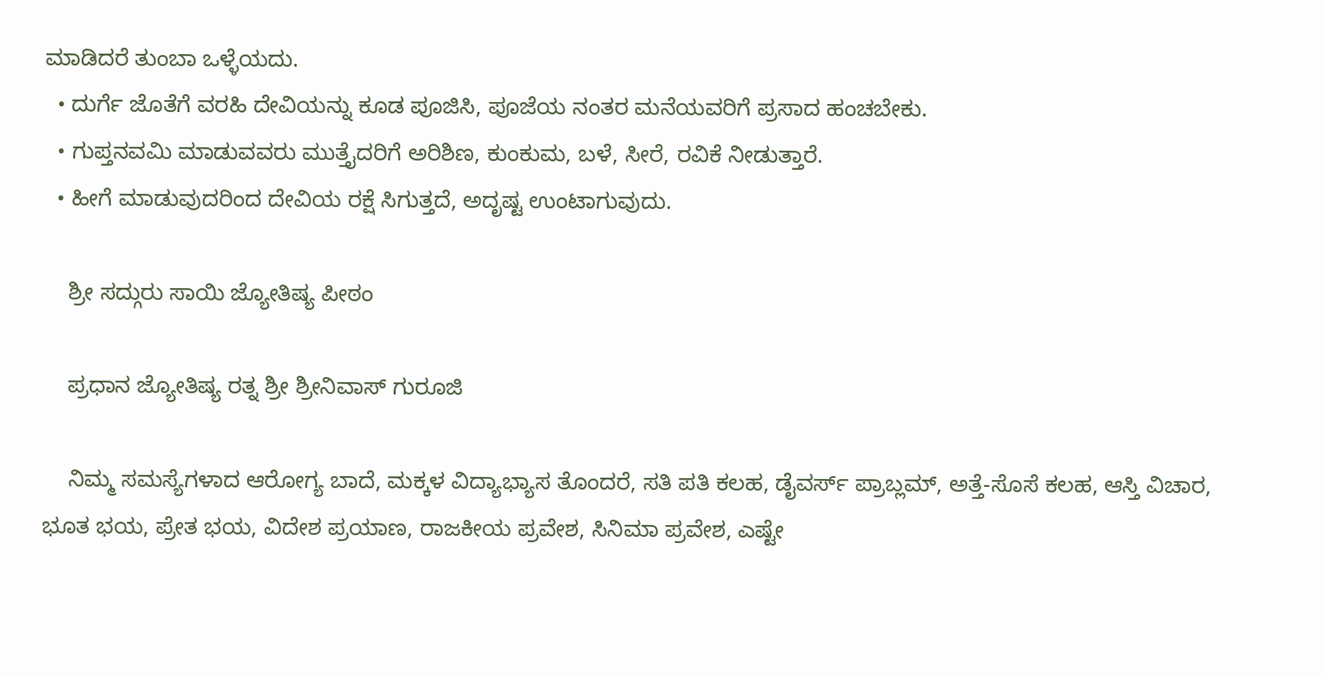ಮಾಡಿದರೆ ತುಂಬಾ ಒಳ್ಳೆಯದು.
  • ದುರ್ಗೆ ಜೊತೆಗೆ ವರಹಿ ದೇವಿಯನ್ನು ಕೂಡ ಪೂಜಿಸಿ, ಪೂಜೆಯ ನಂತರ ಮನೆಯವರಿಗೆ ಪ್ರಸಾದ ಹಂಚಬೇಕು.
  • ಗುಪ್ತನವಮಿ ಮಾಡುವವರು ಮುತ್ತೈದರಿಗೆ ಅರಿಶಿಣ, ಕುಂಕುಮ, ಬಳೆ, ಸೀರೆ, ರವಿಕೆ ನೀಡುತ್ತಾರೆ.
  • ಹೀಗೆ ಮಾಡುವುದರಿಂದ ದೇವಿಯ ರಕ್ಷೆ ಸಿಗುತ್ತದೆ, ಅದೃಷ್ಟ ಉಂಟಾಗುವುದು.

    ಶ್ರೀ ಸದ್ಗುರು ಸಾಯಿ ಜ್ಯೋತಿಷ್ಯ ಪೀಠಂ

    ಪ್ರಧಾನ ಜ್ಯೋತಿಷ್ಯ ರತ್ನ ಶ್ರೀ ಶ್ರೀನಿವಾಸ್ ಗುರೂಜಿ

    ನಿಮ್ಮ ಸಮಸ್ಯೆಗಳಾದ ಆರೋಗ್ಯ ಬಾದೆ, ಮಕ್ಕಳ ವಿದ್ಯಾಭ್ಯಾಸ ತೊಂದರೆ, ಸತಿ ಪತಿ ಕಲಹ, ಡೈವರ್ಸ್ ಪ್ರಾಬ್ಲಮ್, ಅತ್ತೆ-ಸೊಸೆ ಕಲಹ, ಆಸ್ತಿ ವಿಚಾರ, ಭೂತ ಭಯ, ಪ್ರೇತ ಭಯ, ವಿದೇಶ ಪ್ರಯಾಣ, ರಾಜಕೀಯ ಪ್ರವೇಶ, ಸಿನಿಮಾ ಪ್ರವೇಶ, ಎಷ್ಟೇ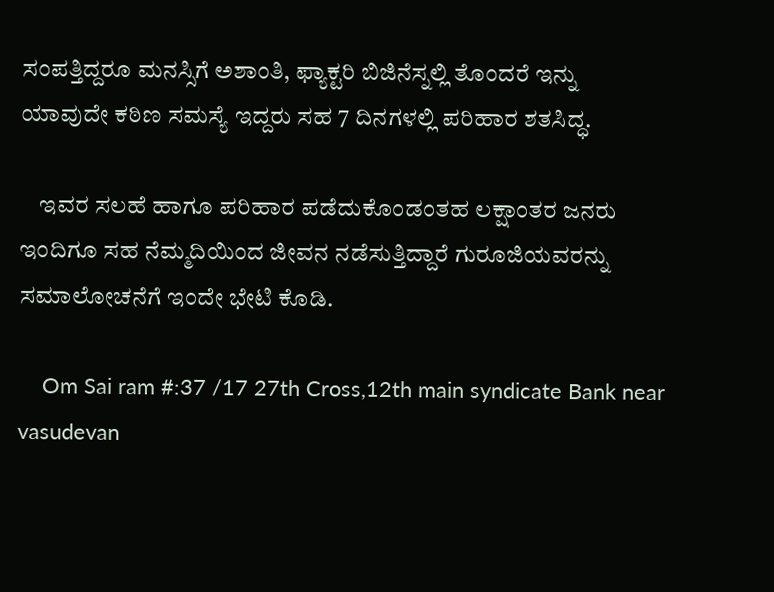ಸಂಪತ್ತಿದ್ದರೂ ಮನಸ್ಸಿಗೆ ಅಶಾಂತಿ, ಫ್ಯಾಕ್ಟರಿ ಬಿಜಿನೆಸ್ನಲ್ಲಿ ತೊಂದರೆ ಇನ್ನು ಯಾವುದೇ ಕಠಿಣ ಸಮಸ್ಯೆ ಇದ್ದರು ಸಹ 7 ದಿನಗಳಲ್ಲಿ ಪರಿಹಾರ ಶತಸಿದ್ಧ.

    ಇವರ ಸಲಹೆ ಹಾಗೂ ಪರಿಹಾರ ಪಡೆದುಕೊಂಡಂತಹ ಲಕ್ಷಾಂತರ ಜನರು ಇಂದಿಗೂ ಸಹ ನೆಮ್ಮದಿಯಿಂದ ಜೀವನ ನಡೆಸುತ್ತಿದ್ದಾರೆ ಗುರೂಜಿಯವರನ್ನು ಸಮಾಲೋಚನೆಗೆ ಇಂದೇ ಭೇಟಿ ಕೊಡಿ.

    Om Sai ram #:37 /17 27th Cross,12th main syndicate Bank near vasudevan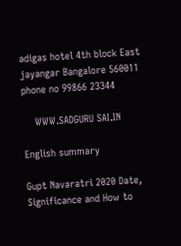adigas hotel 4th block East jayangar Bangalore 560011 phone no 99866 23344

    WWW.SADGURU SAI.IN

English summary

Gupt Navaratri 2020 Date, Significance and How to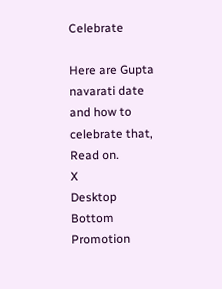Celebrate

Here are Gupta navarati date and how to celebrate that, Read on.
X
Desktop Bottom Promotion